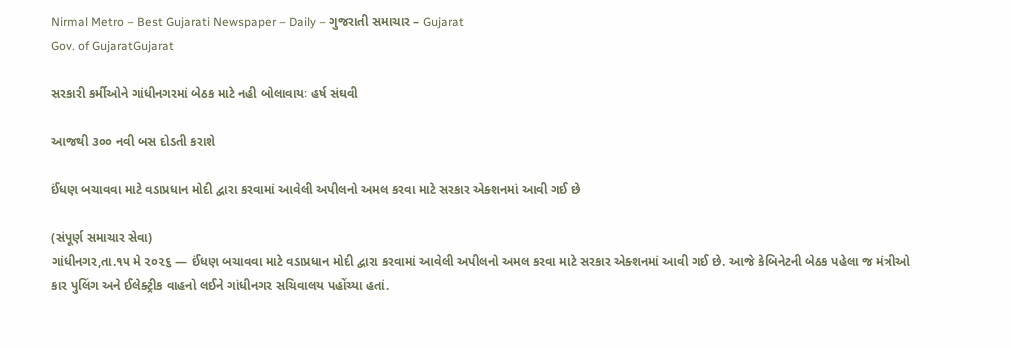Nirmal Metro – Best Gujarati Newspaper – Daily – ગુજરાતી સમાચાર – Gujarat
Gov. of GujaratGujarat

સરકારી કર્મીઓને ગાંધીનગરમાં બેઠક માટે નહી બોલાવાયઃ હર્ષ સંઘવી

આજથી ૩૦૦ નવી બસ દોડતી કરાશે

ઈંધણ બચાવવા માટે વડાપ્રધાન મોદી દ્વારા કરવામાં આવેલી અપીલનો અમલ કરવા માટે સરકાર એક્શનમાં આવી ગઈ છે

(સંપૂર્ણ સમાચાર સેવા)
ગાંધીનગર,તા.૧૫ મે ૨૦૨૬ — ઈંધણ બચાવવા માટે વડાપ્રધાન મોદી દ્વારા કરવામાં આવેલી અપીલનો અમલ કરવા માટે સરકાર એક્શનમાં આવી ગઈ છે. આજે કેબિનેટની બેઠક પહેલા જ મંત્રીઓ કાર પુલિંગ અને ઈલેક્ટ્રીક વાહનો લઈને ગાંધીનગર સચિવાલય પહોંચ્યા હતાં.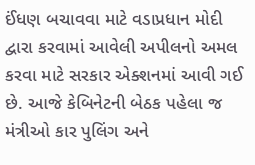ઈંધણ બચાવવા માટે વડાપ્રધાન મોદી દ્વારા કરવામાં આવેલી અપીલનો અમલ કરવા માટે સરકાર એક્શનમાં આવી ગઈ છે. આજે કેબિનેટની બેઠક પહેલા જ મંત્રીઓ કાર પુલિંગ અને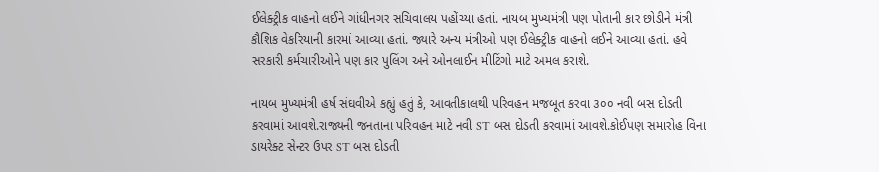ઈલેક્ટ્રીક વાહનો લઈને ગાંધીનગર સચિવાલય પહોંચ્યા હતાં. નાયબ મુખ્યમંત્રી પણ પોતાની કાર છોડીને મંત્રી કૌશિક વેકરિયાની કારમાં આવ્યા હતાં. જ્યારે અન્ય મંત્રીઓ પણ ઈલેક્ટ્રીક વાહનો લઈને આવ્યા હતાં. હવે સરકારી કર્મચારીઓને પણ કાર પુલિંગ અને ઓનલાઈન મીટિંગો માટે અમલ કરાશે.

નાયબ મુખ્યમંત્રી હર્ષ સંઘવીએ કહ્યું હતું કે, આવતીકાલથી પરિવહન મજબૂત કરવા ૩૦૦ નવી બસ દોડતી કરવામાં આવશે.રાજ્યની જનતાના પરિવહન માટે નવી ST બસ દોડતી કરવામાં આવશે.કોઈપણ સમારોહ વિના ડાયરેક્ટ સેન્ટર ઉપર ST બસ દોડતી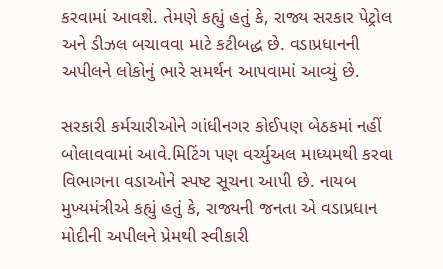કરવામાં આવશે. તેમણે કહ્યું હતું કે, રાજ્ય સરકાર પેટ્રોલ અને ડીઝલ બચાવવા માટે કટીબદ્ધ છે. વડાપ્રધાનની અપીલને લોકોનું ભારે સમર્થન આપવામાં આવ્યું છે.

સરકારી કર્મચારીઓને ગાંધીનગર કોઈપણ બેઠકમાં નહીં બોલાવવામાં આવે.મિટિંગ પણ વર્ચ્યુઅલ માધ્યમથી કરવા વિભાગના વડાઓને સ્પષ્ટ સૂચના આપી છે. નાયબ મુખ્યમંત્રીએ કહ્યું હતું કે, રાજ્યની જનતા એ વડાપ્રધાન મોદીની અપીલને પ્રેમથી સ્વીકારી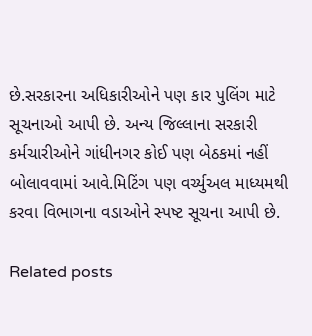છે.સરકારના અધિકારીઓને પણ કાર પુલિંગ માટે સૂચનાઓ આપી છે. અન્ય જિલ્લાના સરકારી કર્મચારીઓને ગાંધીનગર કોઈ પણ બેઠકમાં નહીં બોલાવવામાં આવે.મિટિંગ પણ વર્ચ્યુઅલ માધ્યમથી કરવા વિભાગના વડાઓને સ્પષ્ટ સૂચના આપી છે.

Related posts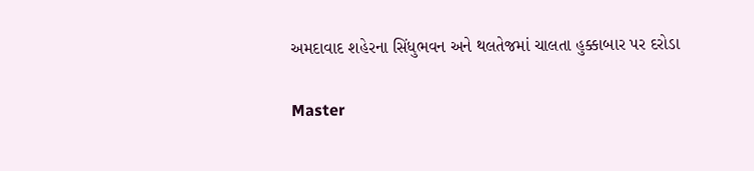અમદાવાદ શહેરના સિંધુભવન અને થલતેજમાં ચાલતા હુક્કાબાર પર દરોડા

Master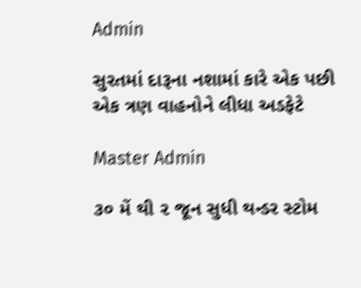Admin

સુરતમાં દારૂના નશામાં કારે એક પછી એક ત્રણ વાહનોને લીધા અડફેટે

Master Admin

૩૦ મેં થી ૨ જૂન સુધી થન્ડર સ્ટોમ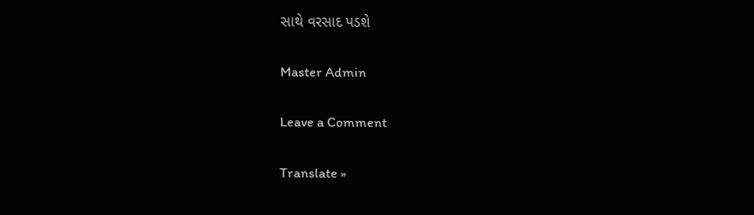સાથે વરસાદ પડશે

Master Admin

Leave a Comment

Translate »